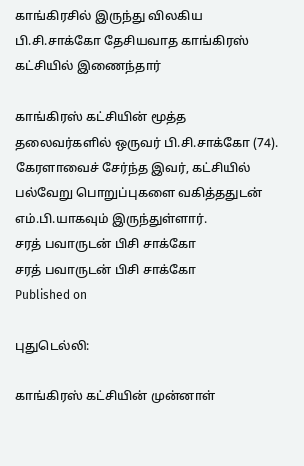காங்கிரசில் இருந்து விலகிய பி.சி.சாக்கோ தேசியவாத காங்கிரஸ் கட்சியில் இணைந்தார்

காங்கிரஸ் கட்சியின் மூத்த தலைவர்களில் ஒருவர் பி.சி.சாக்கோ (74). கேரளாவைச் சேர்ந்த இவர், கட்சியில் பல்வேறு பொறுப்புகளை வகித்ததுடன் எம்.பி.யாகவும் இருந்துள்ளார்.
சரத் பவாருடன் பிசி சாக்கோ
சரத் பவாருடன் பிசி சாக்கோ
Published on

புதுடெல்லி:

காங்கிரஸ் கட்சியின் முன்னாள்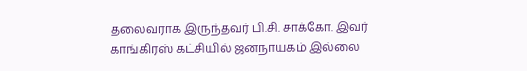தலைவராக இருந்தவர் பி.சி. சாக்கோ. இவர் காங்கிரஸ் கட்சியில் ஜனநாயகம் இல்லை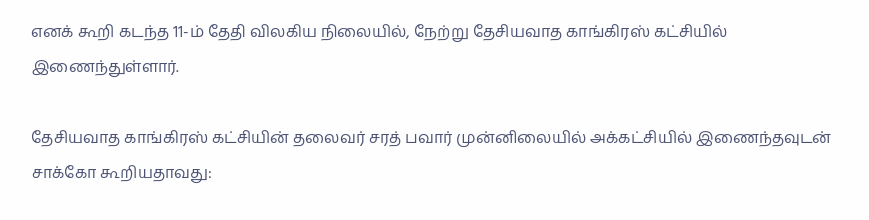எனக் கூறி கடந்த 11-ம் தேதி விலகிய நிலையில், நேற்று தேசியவாத காங்கிரஸ் கட்சியில் இணைந்துள்ளார்.

தேசியவாத காங்கிரஸ் கட்சியின் தலைவர் சரத் பவார் முன்னிலையில் அக்கட்சியில் இணைந்தவுடன் சாக்கோ கூறியதாவது: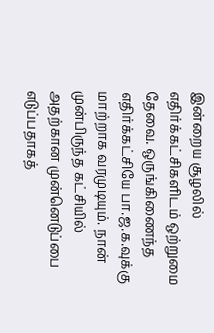இன்றைய சூழலில் எதிர்க்கட்சிகளிடம் ஒற்றுமை தேவை. ஒருங்கிணைந்த எதிர்க்கட்சியே பா.ஜ.க.வுக்கு மாற்றாக வரமுடியும். நான் முன்பிருந்த கட்சியில் அதற்கான முன்னெடுப்பை எடுப்பதாகத்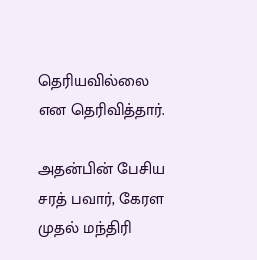தெரியவில்லை என தெரிவித்தார்.

அதன்பின் பேசிய சரத் பவார், கேரள முதல் மந்திரி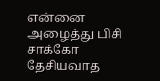என்னை அழைத்து பிசி சாக்கோ தேசியவாத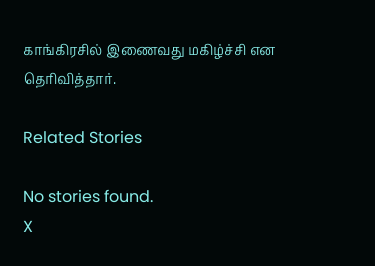காங்கிரசில் இணைவது மகிழ்ச்சி என தெரிவித்தார்.

Related Stories

No stories found.
X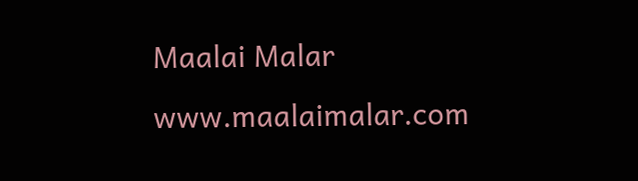Maalai Malar
www.maalaimalar.com